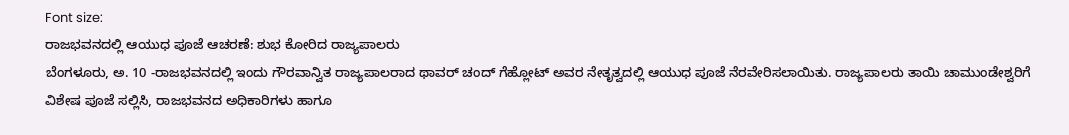Font size:
ರಾಜಭವನದಲ್ಲಿ ಆಯುಧ ಪೂಜೆ ಆಚರಣೆ: ಶುಭ ಕೋರಿದ ರಾಜ್ಯಪಾಲರು
ಬೆಂಗಳೂರು, ಅ. 10 -ರಾಜಭವನದಲ್ಲಿ ಇಂದು ಗೌರವಾನ್ವಿತ ರಾಜ್ಯಪಾಲರಾದ ಥಾವರ್ ಚಂದ್ ಗೆಹ್ಲೋಟ್ ಅವರ ನೇತೃತ್ವದಲ್ಲಿ ಆಯುಧ ಪೂಜೆ ನೆರವೇರಿಸಲಾಯಿತು. ರಾಜ್ಯಪಾಲರು ತಾಯಿ ಚಾಮುಂಡೇಶ್ವರಿಗೆ ವಿಶೇಷ ಪೂಜೆ ಸಲ್ಲಿಸಿ, ರಾಜಭವನದ ಅಧಿಕಾರಿಗಳು ಹಾಗೂ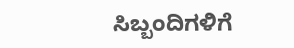ಸಿಬ್ಬಂದಿಗಳಿಗೆ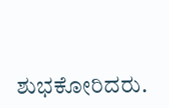ಶುಭಕೋರಿದರು.